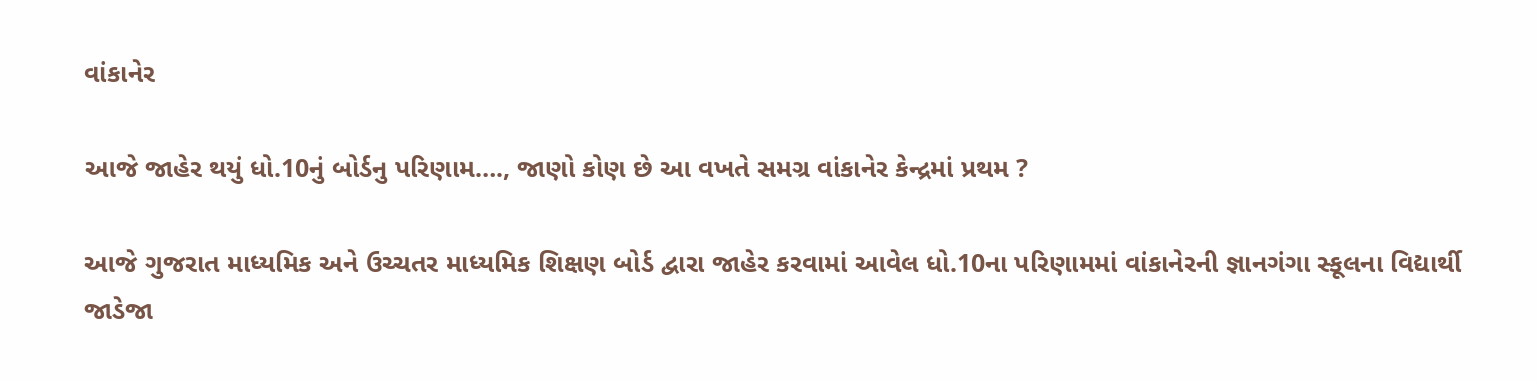વાંકાનેર

આજે જાહેર થયું ધો.10નું બોર્ડનુ પરિણામ…., જાણો કોણ છે આ વખતે સમગ્ર વાંકાનેર કેન્દ્રમાં પ્રથમ ?

આજે ગુજરાત માધ્યમિક અને ઉચ્ચતર માધ્યમિક શિક્ષણ બોર્ડ દ્વારા જાહેર કરવામાં આવેલ ધો.10ના પરિણામમાં વાંકાનેરની જ્ઞાનગંગા સ્કૂલના વિદ્યાર્થી જાડેજા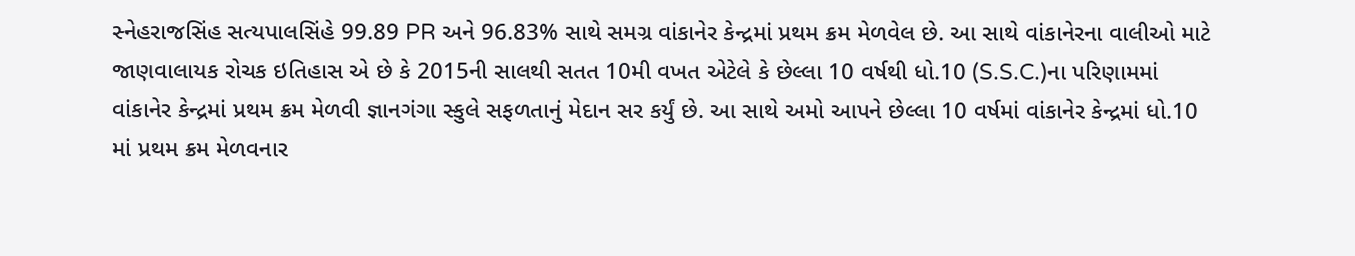સ્નેહરાજસિંહ સત્યપાલસિંહે 99.89 PR અને 96.83% સાથે સમગ્ર વાંકાનેર કેન્દ્રમાં પ્રથમ ક્રમ મેળવેલ છે. આ સાથે વાંકાનેરના વાલીઓ માટે જાણવાલાયક રોચક ઇતિહાસ એ છે કે 2015ની સાલથી સતત 10મી વખત એટેલે કે છેલ્લા 10 વર્ષથી ધો.10 (S.S.C.)ના પરિણામમાં વાંકાનેર કેન્દ્રમાં પ્રથમ ક્રમ મેળવી જ્ઞાનગંગા સ્કુલે સફળતાનું મેદાન સર કર્યું છે. આ સાથે અમો આપને છેલ્લા 10 વર્ષમાં વાંકાનેર કેન્દ્રમાં ધો.10 માં પ્રથમ ક્રમ મેળવનાર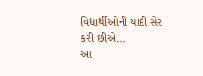વિદ્યાર્થીઓની યાદી સેર કરી છીએ…
આ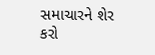સમાચારને શેર કરો